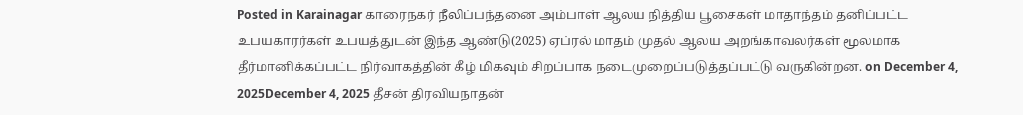Posted in Karainagar காரைநகர் நீலிப்பந்தனை அம்பாள் ஆலய நித்திய பூசைகள் மாதாந்தம் தனிப்பட்ட உபயகாரர்கள் உபயத்துடன் இந்த ஆண்டு(2025) ஏப்ரல் மாதம் முதல் ஆலய அறங்காவலர்கள் மூலமாக தீர்மானிக்கப்பட்ட நிர்வாகத்தின் கீழ் மிகவும் சிறப்பாக நடைமுறைப்படுத்தப்பட்டு வருகின்றன. on December 4, 2025December 4, 2025 தீசன் திரவியநாதன்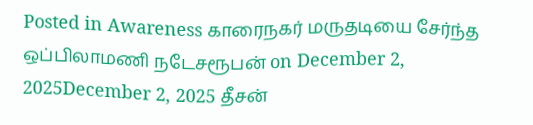Posted in Awareness காரைநகர் மருதடியை சேர்ந்த ஒப்பிலாமணி நடேசரூபன் on December 2, 2025December 2, 2025 தீசன்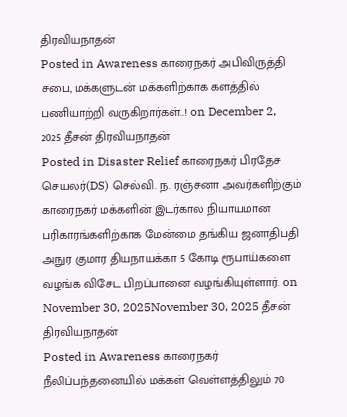திரவியநாதன்
Posted in Awareness காரைநகர் அபிவிருத்தி சபை, மக்களுடன் மக்களிற்காக களத்தில் பணியாற்றி வருகிறார்கள்..! on December 2, 2025 தீசன் திரவியநாதன்
Posted in Disaster Relief காரைநகர் பிரதேச செயலர்(DS) செல்வி. ந. ரஞ்சனா அவர்களிற்கும் காரைநகர் மக்களின் இடர்கால நியாயமான பரிகாரங்களிற்காக மேன்மை தங்கிய ஜனாதிபதி அநுர குமார தியநாயக்கா 5 கோடி ரூபாய்களை வழங்க விசேட பிறப்பானை வழங்கியுள்ளார். on November 30, 2025November 30, 2025 தீசன் திரவியநாதன்
Posted in Awareness காரைநகர் நீலிப்பந்தனையில் மக்கள் வெள்ளத்திலும் 70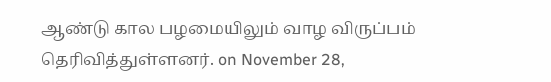ஆண்டு கால பழமையிலும் வாழ விருப்பம் தெரிவித்துள்ளனர். on November 28,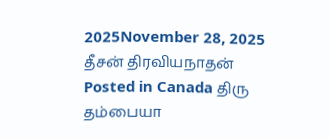2025November 28, 2025 தீசன் திரவியநாதன்
Posted in Canada திரு தம்பையா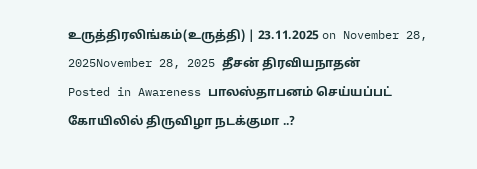உருத்திரலிங்கம்(உருத்தி) | 23.11.2025 on November 28, 2025November 28, 2025 தீசன் திரவியநாதன்
Posted in Awareness பாலஸ்தாபனம் செய்யப்பட் கோயிலில் திருவிழா நடக்குமா ..?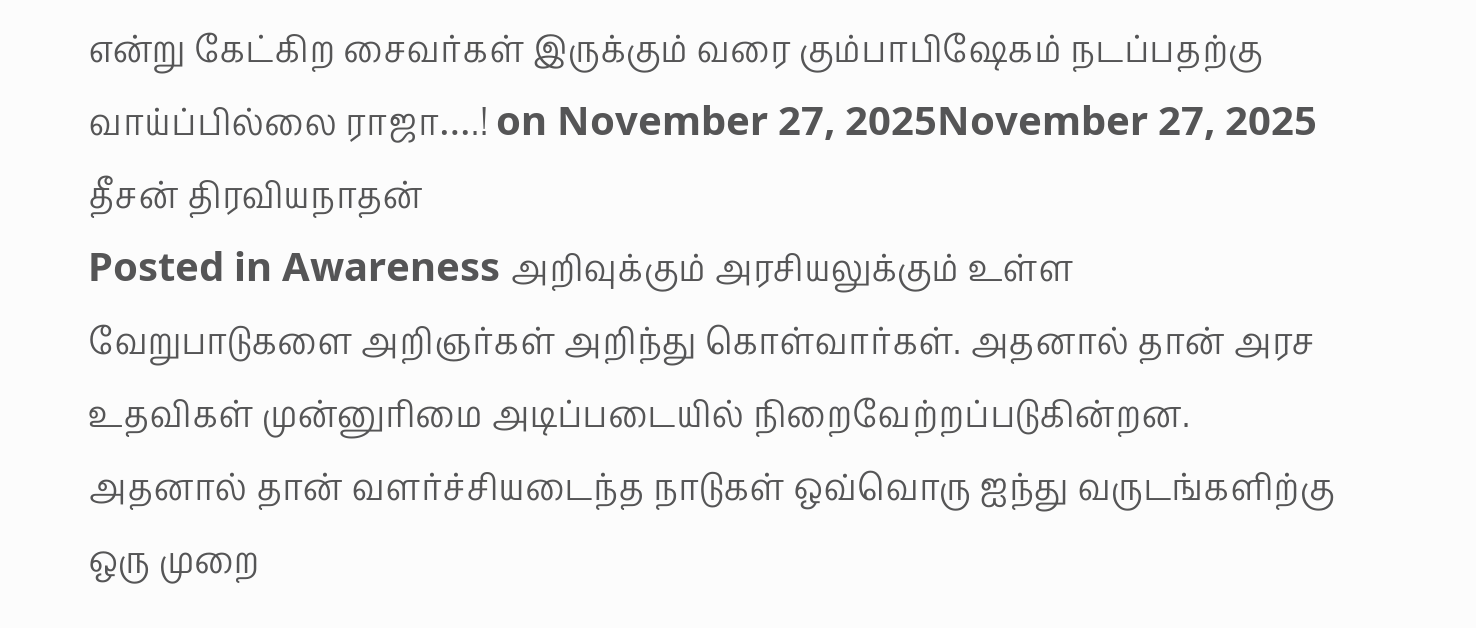என்று கேட்கிற சைவர்கள் இருக்கும் வரை கும்பாபிஷேகம் நடப்பதற்கு வாய்ப்பில்லை ராஜா….! on November 27, 2025November 27, 2025 தீசன் திரவியநாதன்
Posted in Awareness அறிவுக்கும் அரசியலுக்கும் உள்ள வேறுபாடுகளை அறிஞர்கள் அறிந்து கொள்வார்கள். அதனால் தான் அரச உதவிகள் முன்னுரிமை அடிப்படையில் நிறைவேற்றப்படுகின்றன. அதனால் தான் வளர்ச்சியடைந்த நாடுகள் ஒவ்வொரு ஐந்து வருடங்களிற்கு ஒரு முறை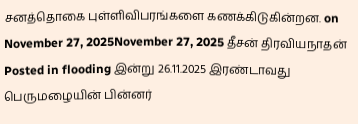சனத்தொகை புள்ளிவிபரங்களை கணக்கிடுகின்றன. on November 27, 2025November 27, 2025 தீசன் திரவியநாதன்
Posted in flooding இன்று 26.11.2025 இரண்டாவது பெருமழையின் பின்னர்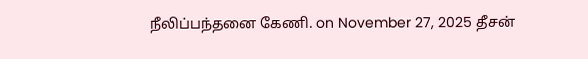நீலிப்பந்தனை கேணி. on November 27, 2025 தீசன்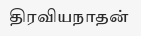திரவியநாதன்